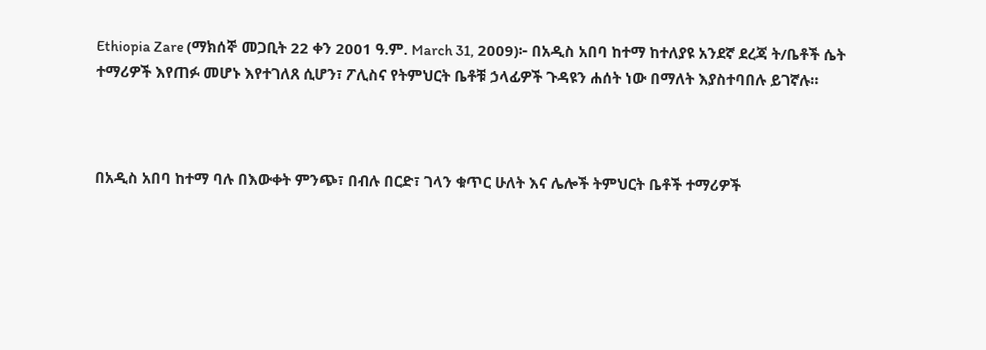Ethiopia Zare (ማክሰኞ መጋቢት 22 ቀን 2001 ዓ.ም. March 31, 2009)፦ በአዲስ አበባ ከተማ ከተለያዩ አንደኛ ደረጃ ት/ቤቶች ሴት ተማሪዎች እየጠፉ መሆኑ እየተገለጸ ሲሆን፣ ፖሊስና የትምህርት ቤቶቹ ኃላፊዎች ጉዳዩን ሐሰት ነው በማለት እያስተባበሉ ይገኛሉ።



በአዲስ አበባ ከተማ ባሉ በእውቀት ምንጭ፣ በብሉ በርድ፣ ገላን ቁጥር ሁለት እና ሌሎች ትምህርት ቤቶች ተማሪዎች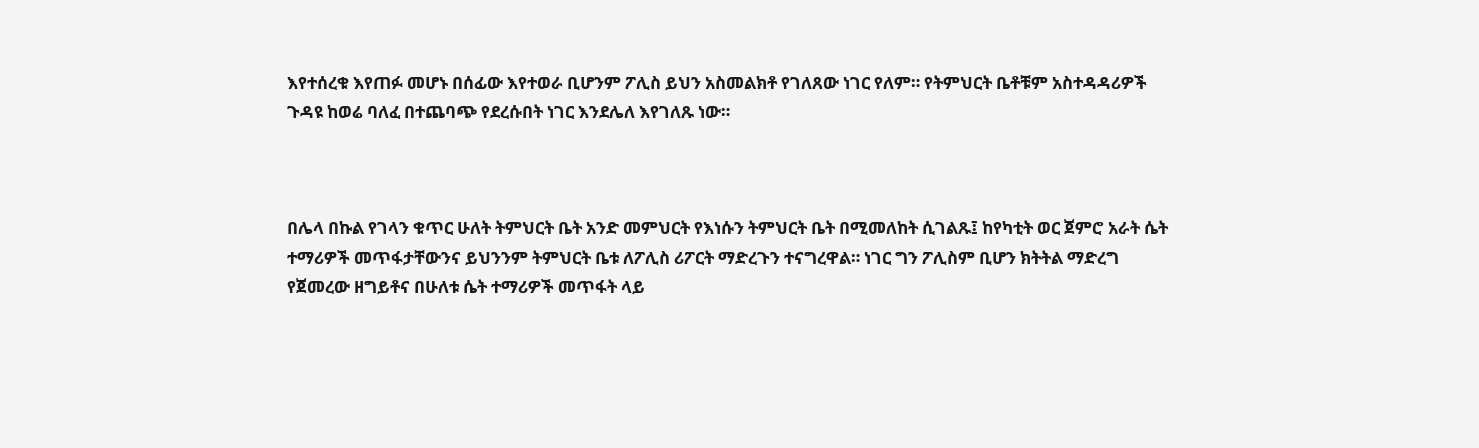እየተሰረቁ እየጠፉ መሆኑ በሰፊው እየተወራ ቢሆንም ፖሊስ ይህን አስመልክቶ የገለጸው ነገር የለም። የትምህርት ቤቶቹም አስተዳዳሪዎች ጉዳዩ ከወሬ ባለፈ በተጨባጭ የደረሱበት ነገር እንደሌለ እየገለጹ ነው።



በሌላ በኩል የገላን ቁጥር ሁለት ትምህርት ቤት አንድ መምህርት የእነሱን ትምህርት ቤት በሚመለከት ሲገልጹ፤ ከየካቲት ወር ጀምሮ አራት ሴት ተማሪዎች መጥፋታቸውንና ይህንንም ትምህርት ቤቱ ለፖሊስ ሪፖርት ማድረጉን ተናግረዋል። ነገር ግን ፖሊስም ቢሆን ክትትል ማድረግ የጀመረው ዘግይቶና በሁለቱ ሴት ተማሪዎች መጥፋት ላይ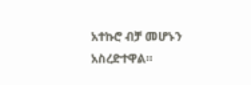አተኩሮ ብቻ መሆኑን አስረድተዋል።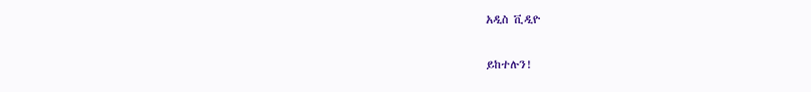አዲስ ቪዲዮ

ይከተሉን!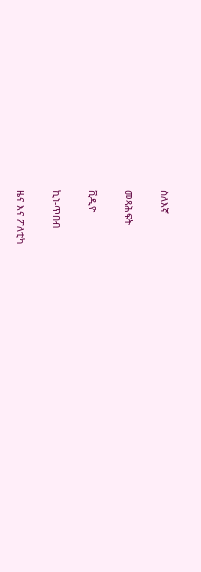ስለእኛ

መጻሕፍት

ቪዲዮ

ኪነ-ጥበብ

ዜና እና ፖለቲካ